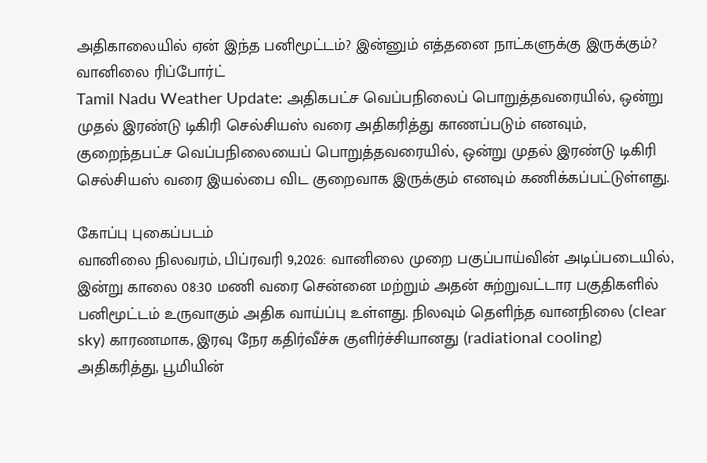அதிகாலையில் ஏன் இந்த பனிமூட்டம்? இன்னும் எத்தனை நாட்களுக்கு இருக்கும்? வானிலை ரிப்போர்ட்
Tamil Nadu Weather Update: அதிகபட்ச வெப்பநிலைப் பொறுத்தவரையில், ஒன்று முதல் இரண்டு டிகிரி செல்சியஸ் வரை அதிகரித்து காணப்படும் எனவும், குறைந்தபட்ச வெப்பநிலையைப் பொறுத்தவரையில், ஒன்று முதல் இரண்டு டிகிரி செல்சியஸ் வரை இயல்பை விட குறைவாக இருக்கும் எனவும் கணிக்கப்பட்டுள்ளது.

கோப்பு புகைப்படம்
வானிலை நிலவரம், பிப்ரவரி 9,2026: வானிலை முறை பகுப்பாய்வின் அடிப்படையில், இன்று காலை 08:30 மணி வரை சென்னை மற்றும் அதன் சுற்றுவட்டார பகுதிகளில் பனிமூட்டம் உருவாகும் அதிக வாய்ப்பு உள்ளது. நிலவும் தெளிந்த வானநிலை (clear sky) காரணமாக, இரவு நேர கதிர்வீச்சு குளிர்ச்சியானது (radiational cooling) அதிகரித்து, பூமியின்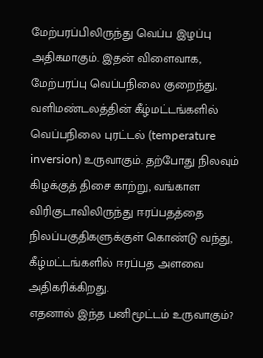மேற்பரப்பிலிருந்து வெப்ப இழப்பு அதிகமாகும். இதன் விளைவாக, மேற்பரப்பு வெப்பநிலை குறைந்து, வளிமண்டலத்தின் கீழ்மட்டங்களில் வெப்பநிலை புரட்டல் (temperature inversion) உருவாகும். தற்போது நிலவும் கிழக்குத் திசை காற்று, வங்காள விரிகுடாவிலிருந்து ஈரப்பதத்தை நிலப்பகுதிகளுக்குள் கொண்டு வந்து, கீழ்மட்டங்களில் ஈரப்பத அளவை அதிகரிக்கிறது.
எதனால் இந்த பனிமூட்டம் உருவாகும்?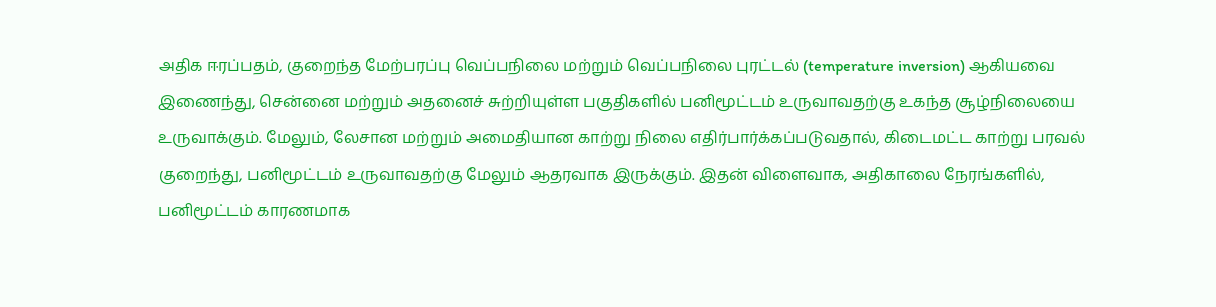அதிக ஈரப்பதம், குறைந்த மேற்பரப்பு வெப்பநிலை மற்றும் வெப்பநிலை புரட்டல் (temperature inversion) ஆகியவை இணைந்து, சென்னை மற்றும் அதனைச் சுற்றியுள்ள பகுதிகளில் பனிமூட்டம் உருவாவதற்கு உகந்த சூழ்நிலையை உருவாக்கும். மேலும், லேசான மற்றும் அமைதியான காற்று நிலை எதிர்பார்க்கப்படுவதால், கிடைமட்ட காற்று பரவல் குறைந்து, பனிமூட்டம் உருவாவதற்கு மேலும் ஆதரவாக இருக்கும். இதன் விளைவாக, அதிகாலை நேரங்களில், பனிமூட்டம் காரணமாக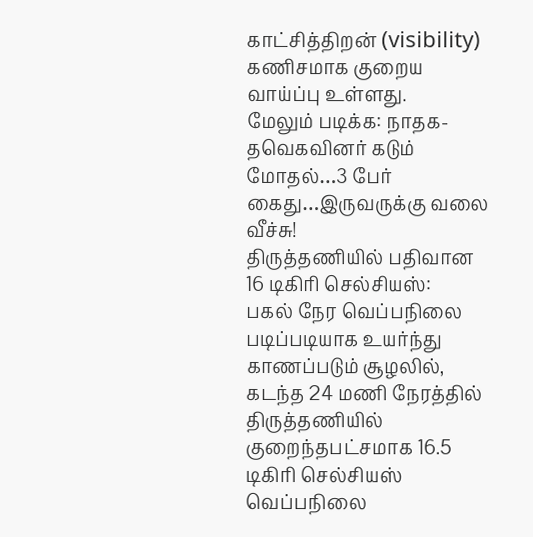காட்சித்திறன் (visibility) கணிசமாக குறைய வாய்ப்பு உள்ளது.
மேலும் படிக்க: நாதக-தவெகவினர் கடும் மோதல்…3 பேர் கைது…இருவருக்கு வலை வீச்சு!
திருத்தணியில் பதிவான 16 டிகிரி செல்சியஸ்:
பகல் நேர வெப்பநிலை படிப்படியாக உயர்ந்து காணப்படும் சூழலில், கடந்த 24 மணி நேரத்தில் திருத்தணியில் குறைந்தபட்சமாக 16.5 டிகிரி செல்சியஸ் வெப்பநிலை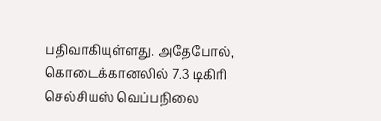பதிவாகியுள்ளது. அதேபோல், கொடைக்கானலில் 7.3 டிகிரி செல்சியஸ் வெப்பநிலை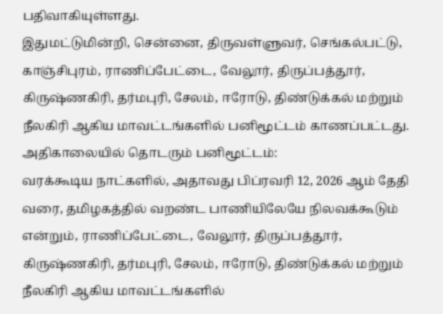பதிவாகியுள்ளது.
இதுமட்டுமின்றி, சென்னை, திருவள்ளுவர், செங்கல்பட்டு, காஞ்சிபுரம், ராணிப்பேட்டை, வேலூர், திருப்பத்தூர், கிருஷ்ணகிரி, தர்மபுரி, சேலம், ஈரோடு, திண்டுக்கல் மற்றும் நீலகிரி ஆகிய மாவட்டங்களில் பனிமூட்டம் காணப்பட்டது.
அதிகாலையில் தொடரும் பனிமூட்டம்:
வரக்கூடிய நாட்களில், அதாவது பிப்ரவரி 12, 2026 ஆம் தேதி வரை, தமிழகத்தில் வறண்ட பாணியிலேயே நிலவக்கூடும் என்றும், ராணிப்பேட்டை, வேலூர், திருப்பத்தூர், கிருஷ்ணகிரி, தர்மபுரி, சேலம், ஈரோடு, திண்டுக்கல் மற்றும் நீலகிரி ஆகிய மாவட்டங்களில்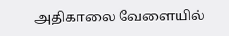அதிகாலை வேளையில்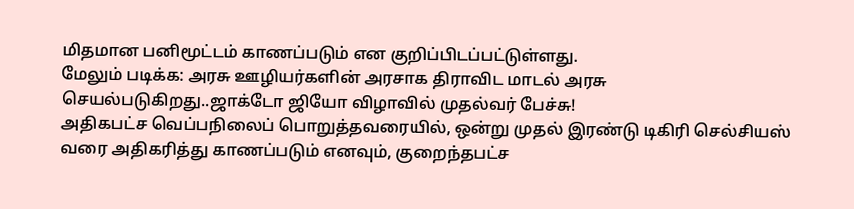மிதமான பனிமூட்டம் காணப்படும் என குறிப்பிடப்பட்டுள்ளது.
மேலும் படிக்க: அரசு ஊழியர்களின் அரசாக திராவிட மாடல் அரசு செயல்படுகிறது..ஜாக்டோ ஜியோ விழாவில் முதல்வர் பேச்சு!
அதிகபட்ச வெப்பநிலைப் பொறுத்தவரையில், ஒன்று முதல் இரண்டு டிகிரி செல்சியஸ் வரை அதிகரித்து காணப்படும் எனவும், குறைந்தபட்ச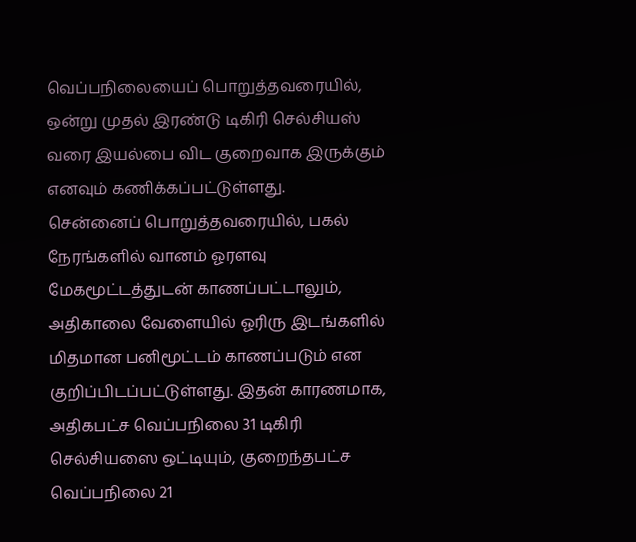வெப்பநிலையைப் பொறுத்தவரையில், ஒன்று முதல் இரண்டு டிகிரி செல்சியஸ் வரை இயல்பை விட குறைவாக இருக்கும் எனவும் கணிக்கப்பட்டுள்ளது.
சென்னைப் பொறுத்தவரையில், பகல் நேரங்களில் வானம் ஓரளவு மேகமூட்டத்துடன் காணப்பட்டாலும், அதிகாலை வேளையில் ஓரிரு இடங்களில் மிதமான பனிமூட்டம் காணப்படும் என குறிப்பிடப்பட்டுள்ளது. இதன் காரணமாக, அதிகபட்ச வெப்பநிலை 31 டிகிரி செல்சியஸை ஒட்டியும், குறைந்தபட்ச வெப்பநிலை 21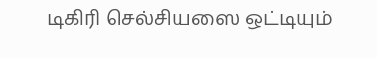டிகிரி செல்சியஸை ஒட்டியும்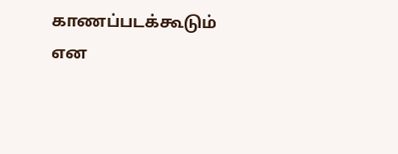காணப்படக்கூடும் என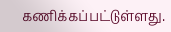கணிக்கப்பட்டுள்ளது.